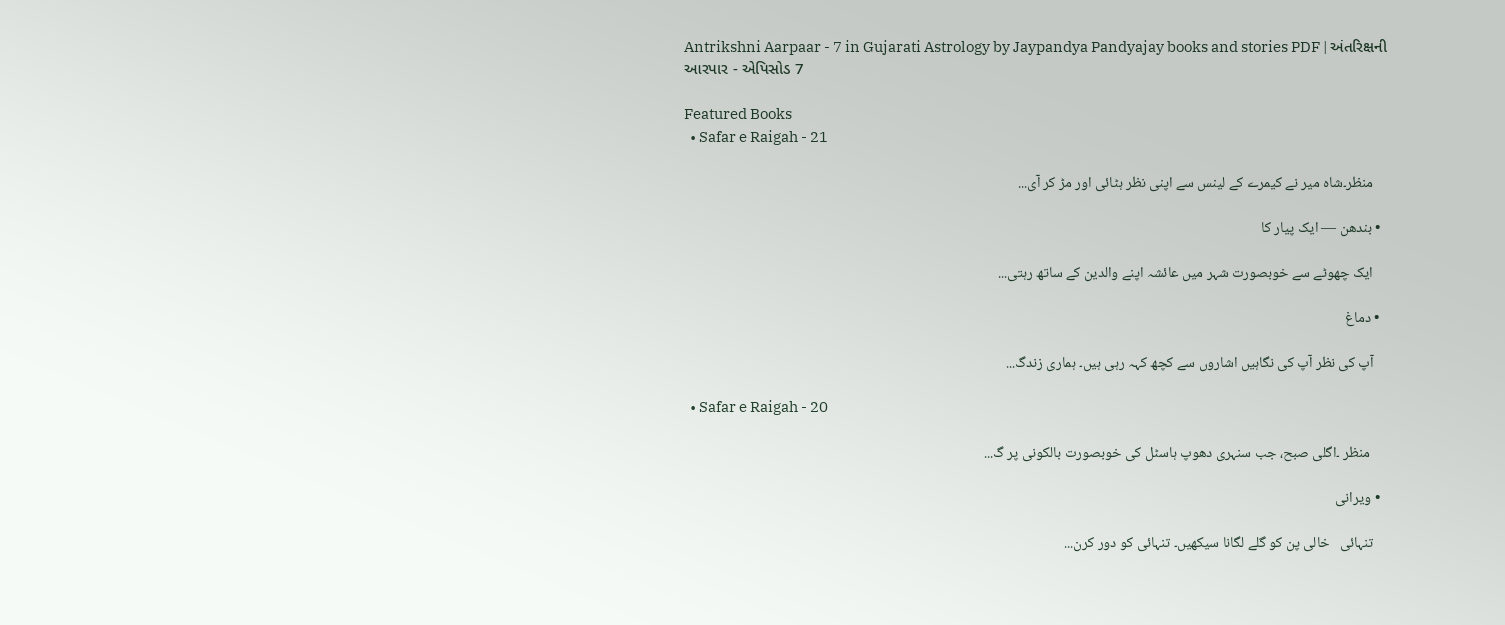Antrikshni Aarpaar - 7 in Gujarati Astrology by Jaypandya Pandyajay books and stories PDF | અંતરિક્ષની આરપાર - એપિસોડ 7

Featured Books
  • Safar e Raigah - 21

    منظر۔شاہ میر نے کیمرے کے لینس سے اپنی نظر ہٹائی اور مڑ کر آی...

  • بندھن — ایک پیار کا

    ایک چھوٹے سے خوبصورت شہر میں عائشہ اپنے والدین کے ساتھ رہتی...

  • دماغ

    آپ کی نظر آپ کی نگاہیں اشاروں سے کچھ کہہ رہی ہیں۔ ہماری زندگ...

  • Safar e Raigah - 20

     منظر ۔اگلی صبح، جب سنہری دھوپ ہاسٹل کی خوبصورت بالکونی پر گ...

  • ویرانی

    تنہائی   خالی پن کو گلے لگانا سیکھیں۔ تنہائی کو دور کرن...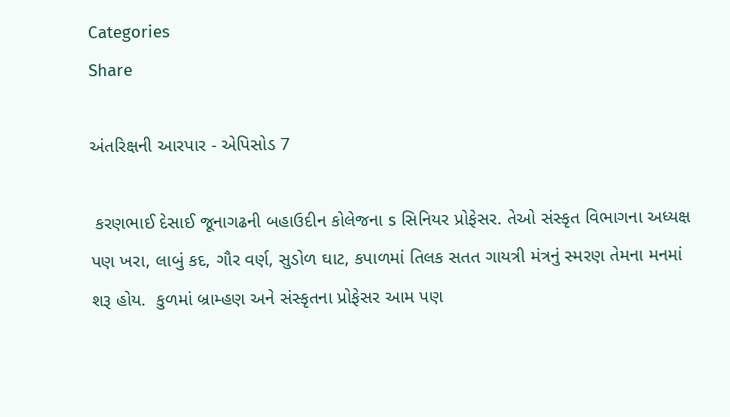Categories
Share

અંતરિક્ષની આરપાર - એપિસોડ 7

 કરણભાઈ દેસાઈ જૂનાગઢની બહાઉદીન કોલેજના s સિનિયર પ્રોફેસર. તેઓ સંસ્કૃત વિભાગના અધ્યક્ષ પણ ખરા, લાબું કદ, ગૌર વર્ણ, સુડોળ ઘાટ, કપાળમાં તિલક સતત ગાયત્રી મંત્રનું સ્મરણ તેમના મનમાં શરૂ હોય.  કુળમાં બ્રામ્હણ અને સંસ્કૃતના પ્રોફેસર આમ પણ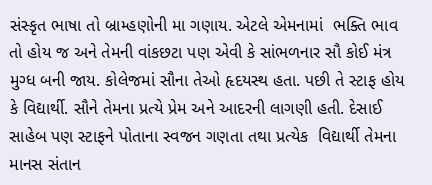સંસ્કૃત ભાષા તો બ્રામ્હણોની મા ગણાય. એટલે એમનામાં  ભક્તિ ભાવ તો હોય જ અને તેમની વાંકછટા પણ એવી કે સાંભળનાર સૌ કોઈ મંત્ર મુગ્ધ બની જાય. કોલેજમાં સૌના તેઓ હૃદયસ્થ હતા. પછી તે સ્ટાફ હોય કે વિદ્યાર્થી. સૌને તેમના પ્રત્યે પ્રેમ અને આદરની લાગણી હતી. દેસાઈ સાહેબ પણ સ્ટાફને પોતાના સ્વજન ગણતા તથા પ્રત્યેક  વિદ્યાર્થી તેમના માનસ સંતાન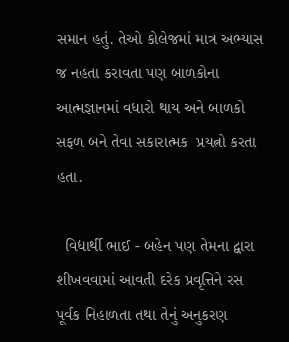સમાન હતું. તેઓ કોલેજમાં માત્ર અભ્યાસ જ નહતા કરાવતા પણ બાળકોના આત્મજ્ઞાનમાં વધારો થાય અને બાળકો સફળ બને તેવા સકારાત્મક  પ્રયત્નો કરતા હતા.

  વિદ્યાર્થી ભાઈ - બહેન પણ તેમના દ્વારા શીખવવામાં આવતી દરેક પ્રવૃત્તિને રસ પૂર્વક નિહાળતા તથા તેનું અનુકરણ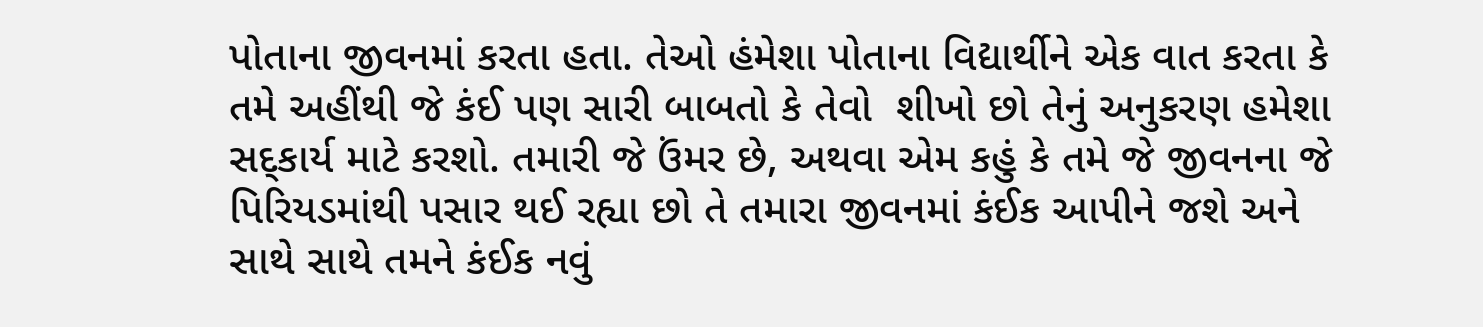પોતાના જીવનમાં કરતા હતા. તેઓ હંમેશા પોતાના વિદ્યાર્થીને એક વાત કરતા કે તમે અહીંથી જે કંઈ પણ સારી બાબતો કે તેવો  શીખો છો તેનું અનુકરણ હમેશા સદ્કાર્ય માટે કરશો. તમારી જે ઉંમર છે, અથવા એમ કહું કે તમે જે જીવનના જે પિરિયડમાંથી પસાર થઈ રહ્યા છો તે તમારા જીવનમાં કંઈક આપીને જશે અને સાથે સાથે તમને કંઈક નવું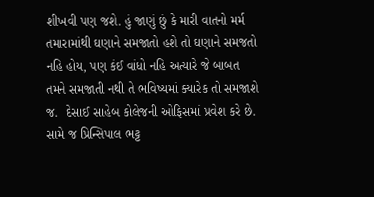શીખવી પણ જશે. હું જાણું છું કે મારી વાતનો મર્મ તમારામાંથી ઘણાને સમજાતો હશે તો ઘણાને સમજતો નહિ હોય, પણ કંઈ વાંધો નહિ અત્યારે જે બાબત તમને સમજાતી નથી તે ભવિષ્યમાં ક્યારેક તો સમજાશે જ.  દેસાઈ સાહેબ કોલેજની ઓફિસમાં પ્રવેશ કરે છે. સામે જ પ્રિન્સિપાલ ભટ્ટ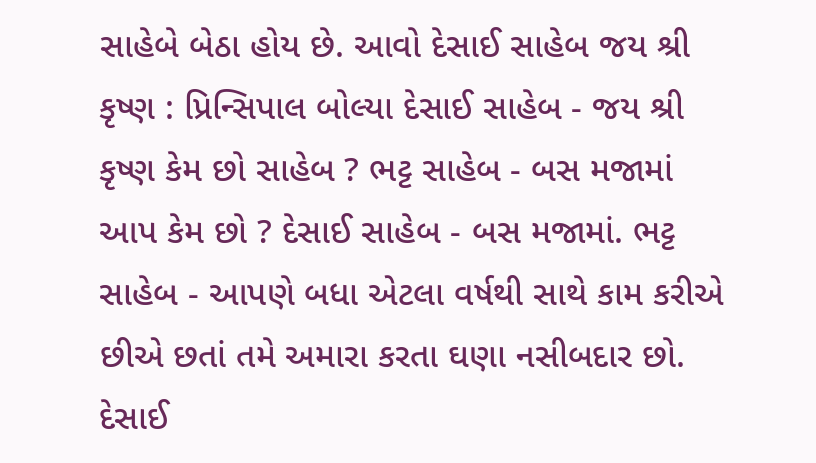સાહેબે બેઠા હોય છે. આવો દેસાઈ સાહેબ જય શ્રી કૃષ્ણ : પ્રિન્સિપાલ બોલ્યા દેસાઈ સાહેબ - જય શ્રી કૃષ્ણ કેમ છો સાહેબ ? ભટ્ટ સાહેબ - બસ મજામાં આપ કેમ છો ? દેસાઈ સાહેબ - બસ મજામાં. ભટ્ટ સાહેબ - આપણે બધા એટલા વર્ષથી સાથે કામ કરીએ છીએ છતાં તમે અમારા કરતા ઘણા નસીબદાર છો. દેસાઈ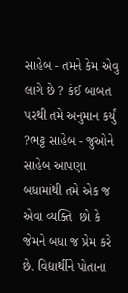સાહેબ - તમને કેમ એવુ લાગે છે ? કંઈ બાબત પરથી તમે અનુમાન કર્યું ?ભટ્ટ સાહેબ - જુઓને સાહેબ આપણા બધામાંથી તમે એક જ એવા વ્યક્તિ  છો કે જેમને બધા જ પ્રેમ કરે છે. વિદ્યાર્થીને પોતાના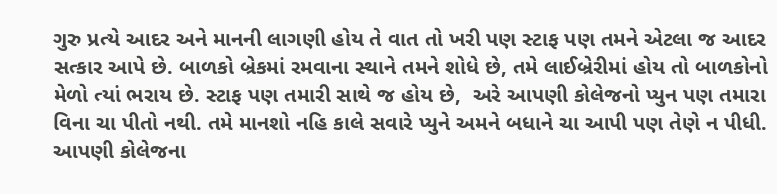ગુરુ પ્રત્યે આદર અને માનની લાગણી હોય તે વાત તો ખરી પણ સ્ટાફ પણ તમને એટલા જ આદર સત્કાર આપે છે. બાળકો બ્રેકમાં રમવાના સ્થાને તમને શોધે છે, તમે લાઈબ્રેરીમાં હોય તો બાળકોનો મેળો ત્યાં ભરાય છે. સ્ટાફ પણ તમારી સાથે જ હોય છે,  અરે આપણી કોલેજનો પ્યુન પણ તમારા વિના ચા પીતો નથી. તમે માનશો નહિ કાલે સવારે પ્યુને અમને બધાને ચા આપી પણ તેણે ન પીધી. આપણી કોલેજના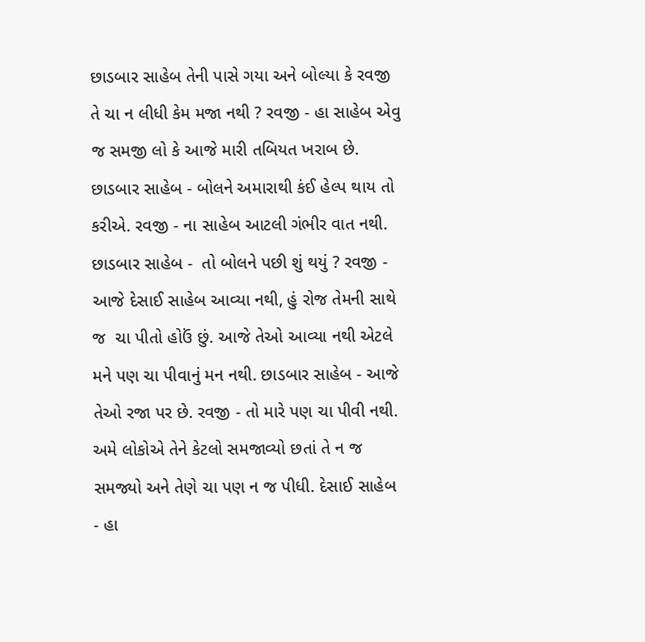છાડબાર સાહેબ તેની પાસે ગયા અને બોલ્યા કે રવજી તે ચા ન લીધી કેમ મજા નથી ? રવજી - હા સાહેબ એવુ જ સમજી લો કે આજે મારી તબિયત ખરાબ છે. છાડબાર સાહેબ - બોલને અમારાથી કંઈ હેલ્પ થાય તો કરીએ. રવજી - ના સાહેબ આટલી ગંભીર વાત નથી. છાડબાર સાહેબ -  તો બોલને પછી શું થયું ? રવજી - આજે દેસાઈ સાહેબ આવ્યા નથી, હું રોજ તેમની સાથે જ  ચા પીતો હોઉં છું. આજે તેઓ આવ્યા નથી એટલે મને પણ ચા પીવાનું મન નથી. છાડબાર સાહેબ - આજે તેઓ રજા પર છે. રવજી - તો મારે પણ ચા પીવી નથી. અમે લોકોએ તેને કેટલો સમજાવ્યો છતાં તે ન જ સમજ્યો અને તેણે ચા પણ ન જ પીધી. દેસાઈ સાહેબ - હા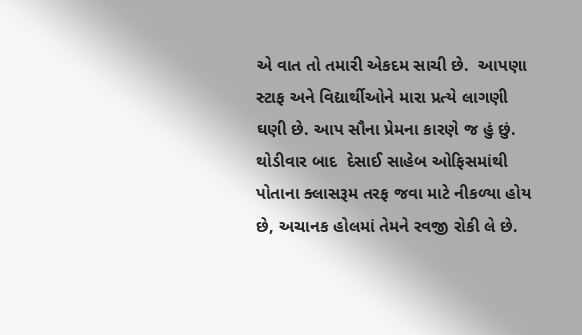એ વાત તો તમારી એકદમ સાચી છે.  આપણા સ્ટાફ અને વિદ્યાર્થીઓને મારા પ્રત્યે લાગણી  ઘણી છે. આપ સૌના પ્રેમના કારણે જ હું છું. થોડીવાર બાદ  દેસાઈ સાહેબ ઓફિસમાંથી પોતાના ક્લાસરૂમ તરફ જવા માટે નીકળ્યા હોય છે, અચાનક હોલમાં તેમને રવજી રોકી લે છે.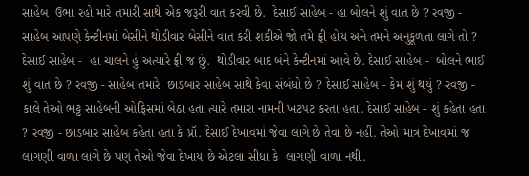સાહેબ  ઉભા રહો મારે તમારી સાથે એક જરૂરી વાત કરવી છે.  દેસાઈ સાહેબ - હા બોલને શું વાત છે ? રવજી - સાહેબ આપણે કેન્ટીનમાં બેસીને થોડીવાર બેસીને વાત કરી શકીએ જો તમે ફ્રી હોય અને તમને અનુકૂળતા લાગે તો ? દેસાઈ સાહેબ -  હા ચાલને હું અત્યારે ફ્રી જ છું.  થોડીવાર બાદ બંને કેન્ટીનમાં આવે છે. દેસાઈ સાહેબ -  બોલને ભાઈ શું વાત છે ? રવજી - સાહેબ તમારે  છાડબાર સાહેબ સાથે કેવા સંબંધો છે ? દેસાઈ સાહેબ - કેમ શું થયું ? રવજી - કાલે તેઓ ભટ્ટ સાહેબની ઓફિસમાં બેઠા હતા ત્યારે તમારા નામની ખટપટ કરતા હતા. દેસાઈ સાહેબ - શું કહેતા હતા ? રવજી - છાડબાર સાહેબ કહેતા હતા કે પ્રૉ. દેસાઈ દેખાવમાં જેવા લાગે છે તેવા છે નહીં. તેઓ માત્ર દેખાવમાં જ લાગણી વાળા લાગે છે પણ તેઓ જેવા દેખાય છે એટલા સીધા કે  લાગણી વાળા નથી.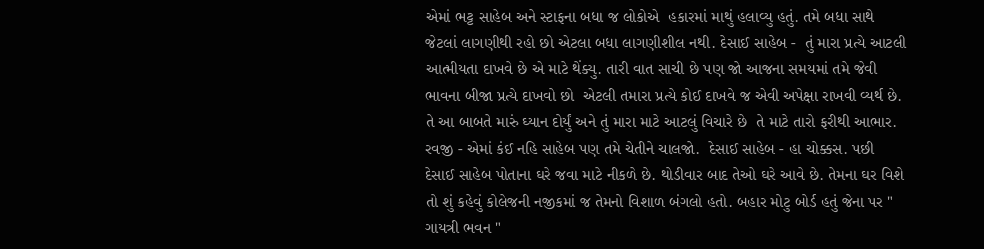એમાં ભટ્ટ સાહેબ અને સ્ટાફના બધા જ લોકોએ  હકારમાં માથું હલાવ્યુ હતું. તમે બધા સાથે જેટલાં લાગણીથી રહો છો એટલા બધા લાગણીશીલ નથી. દેસાઈ સાહેબ -  તું મારા પ્રત્યે આટલી આત્મીયતા દાખવે છે એ માટે થેંક્યુ. તારી વાત સાચી છે પણ જો આજના સમયમાં તમે જેવી ભાવના બીજા પ્રત્યે દાખવો છો  એટલી તમારા પ્રત્યે કોઈ દાખવે જ એવી અપેક્ષા રાખવી વ્યર્થ છે. તે આ બાબતે મારું ઘ્યાન દોર્યું અને તું મારા માટે આટલું વિચારે છે  તે માટે તારો ફરીથી આભાર. રવજી - એમાં કંઈ નહિ સાહેબ પણ તમે ચેતીને ચાલજો.  દેસાઈ સાહેબ - હા ચોક્કસ. પછી દેસાઈ સાહેબ પોતાના ઘરે જવા માટે નીકળે છે. થોડીવાર બાદ તેઓ ઘરે આવે છે. તેમના ઘર વિશે તો શું કહેવું કોલેજની નજીકમાં જ તેમનો વિશાળ બંગલો હતો. બહાર મોટુ બોર્ડ હતું જેના પર " ગાયત્રી ભવન "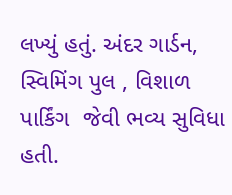લખ્યું હતું. અંદર ગાર્ડન, સ્વિમિંગ પુલ , વિશાળ પાર્કિંગ  જેવી ભવ્ય સુવિધા હતી.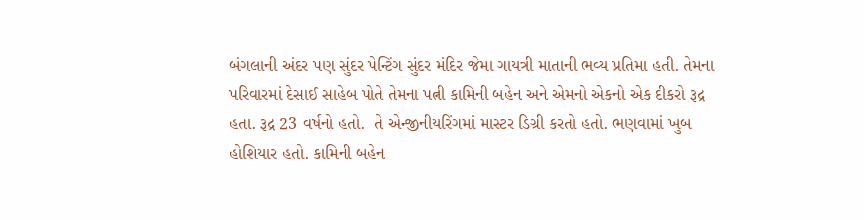બંગલાની અંદર પણ સુંદર પેન્ટિંગ સુંદર મંદિર જેમા ગાયત્રી માતાની ભવ્ય પ્રતિમા હતી. તેમના પરિવારમાં દેસાઈ સાહેબ પોતે તેમના પત્ની કામિની બહેન અને એમનો એકનો એક દીકરો રૂદ્ર હતા. રૂદ્ર 23 વર્ષનો હતો.  તે એન્જીનીયરિંગમાં માસ્ટર ડિગ્રી કરતો હતો. ભણવામાં ખુબ હોશિયાર હતો. કામિની બહેન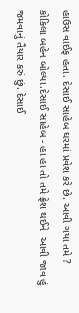હાઉસ વાઈફ હતા. દેસાઈ સાહેબ ઘરમાં પ્રવેશ કરે છે. આવી ગયા તમે ? કોકિલા બહેન બોલ્યા.દેસાઈ સાહેબ - હા હા તો તમે ફ્રેશ થઈને  આવી જાવ હું જમવાનું તૈયાર કરું છું. દેસાઈ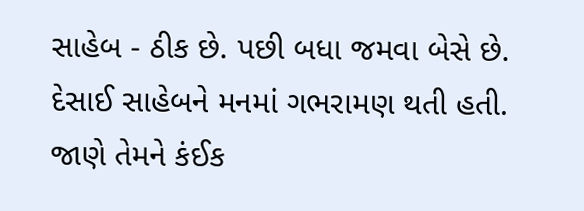સાહેબ - ઠીક છે. પછી બધા જમવા બેસે છે. દેસાઈ સાહેબને મનમાં ગભરામણ થતી હતી. જાણે તેમને કંઈક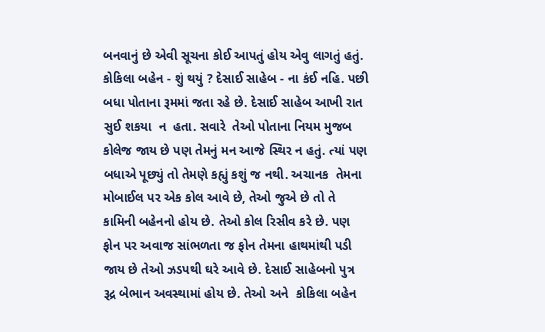બનવાનું છે એવી સૂચના કોઈ આપતું હોય એવુ લાગતું હતું.  કોકિલા બહેન - શું થયું ? દેસાઈ સાહેબ - ના કંઈ નહિ. પછી બધા પોતાના રૂમમાં જતા રહે છે. દેસાઈ સાહેબ આખી રાત સુઈ શકયા  ન  હતા. સવારે  તેઓ પોતાના નિયમ મુજબ કોલેજ જાય છે પણ તેમનું મન આજે સ્થિર ન હતું. ત્યાં પણ બધાએ પૂછ્યું તો તેમણે કહ્યું કશું જ નથી. અચાનક  તેમના મોબાઈલ પર એક કોલ આવે છે, તેઓ જુએ છે તો તે કામિની બહેનનો હોય છે. તેઓ કોલ રિસીવ કરે છે. પણ ફોન પર અવાજ સાંભળતા જ ફોન તેમના હાથમાંથી પડી જાય છે તેઓ ઝડપથી ઘરે આવે છે. દેસાઈ સાહેબનો પુત્ર રૂદ્ર બેભાન અવસ્થામાં હોય છે. તેઓ અને  કોકિલા બહેન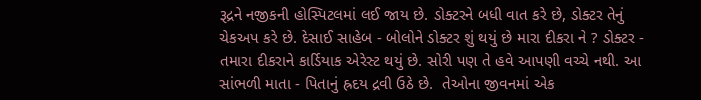રૂદ્રને નજીકની હોસ્પિટલમાં લઈ જાય છે. ડોક્ટરને બધી વાત કરે છે, ડોક્ટર તેનું ચેકઅપ કરે છે. દેસાઈ સાહેબ - બોલોને ડોક્ટર શું થયું છે મારા દીકરા ને ? ડોક્ટર - તમારા દીકરાને કાર્ડિયાક એરેસ્ટ થયું છે. સોરી પણ તે હવે આપણી વચ્ચે નથી. આ સાંભળી માતા - પિતાનું હ્રદય દ્રવી ઉઠે છે.  તેઓના જીવનમાં એક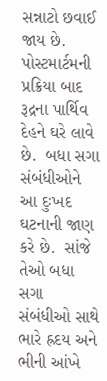સન્નાટો છવાઈ જાય છે. પોસ્ટમાર્ટમની પ્રક્રિયા બાદ  રૂદ્રના પાર્થિવ દેહને ઘરે લાવે છે.  બધા સગા સંબંધીઓને આ દુઃખદ ઘટનાની જાણ કરે છે.  સાંજે તેઓ બધા સગા સંબંધીઓ સાથે ભારે હ્રદય અને ભીની આંખે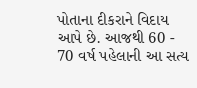પોતાના દીકરાને વિદાય આપે છે. આજથી 60 -  70 વર્ષ પહેલાની આ સત્ય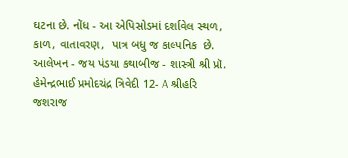ઘટના છે. નોંધ - આ એપિસોડમાં દર્શાવેલ સ્થળ, કાળ, વાતાવરણ,  પાત્ર બધુ જ કાલ્પનિક  છે. આલેખન - જય પંડયા કથાબીજ - શાસ્ત્રી શ્રી પ્રૉ. હેમેન્દ્રભાઈ પ્રમોદચંદ્ર ત્રિવેદી 12- A શ્રીહરિ  જશરાજ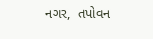નગર,  તપોવન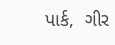પાર્ક,  ગીર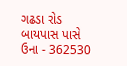ગઢડા રોડ બાયપાસ પાસે ઉના - 362530